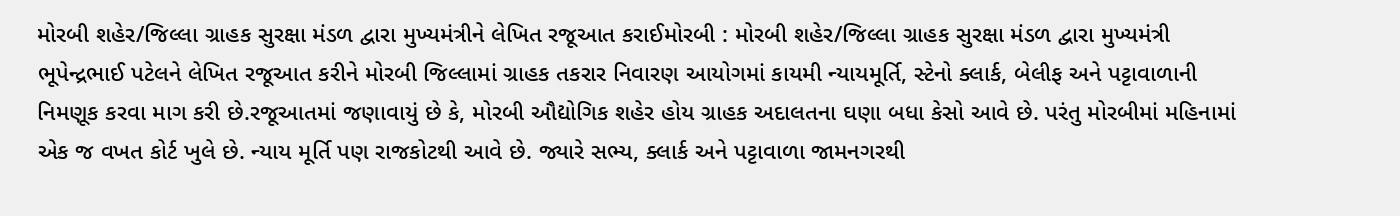મોરબી શહેર/જિલ્લા ગ્રાહક સુરક્ષા મંડળ દ્વારા મુખ્યમંત્રીને લેખિત રજૂઆત કરાઈમોરબી : મોરબી શહેર/જિલ્લા ગ્રાહક સુરક્ષા મંડળ દ્વારા મુખ્યમંત્રી ભૂપેન્દ્રભાઈ પટેલને લેખિત રજૂઆત કરીને મોરબી જિલ્લામાં ગ્રાહક તકરાર નિવારણ આયોગમાં કાયમી ન્યાયમૂર્તિ, સ્ટેનો ક્લાર્ક, બેલીફ અને પટ્ટાવાળાની નિમણૂક કરવા માગ કરી છે.રજૂઆતમાં જણાવાયું છે કે, મોરબી ઔદ્યોગિક શહેર હોય ગ્રાહક અદાલતના ઘણા બધા કેસો આવે છે. પરંતુ મોરબીમાં મહિનામાં એક જ વખત કોર્ટ ખુલે છે. ન્યાય મૂર્તિ પણ રાજકોટથી આવે છે. જ્યારે સભ્ય, ક્લાર્ક અને પટ્ટાવાળા જામનગરથી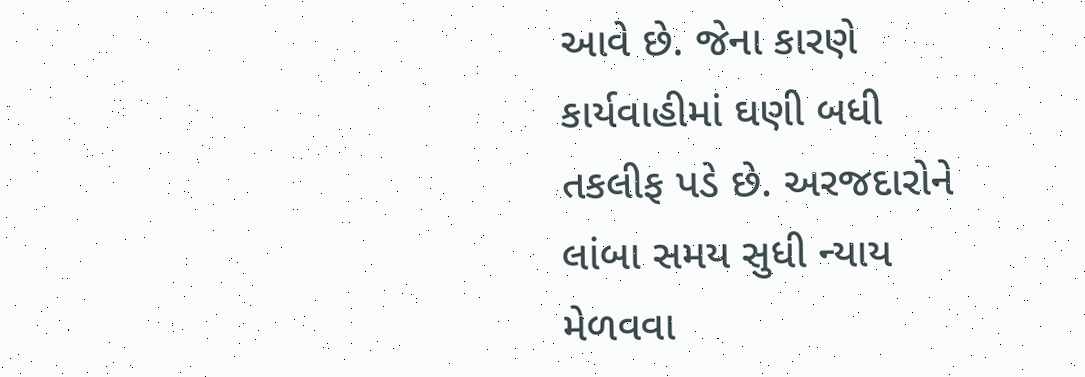આવે છે. જેના કારણે કાર્યવાહીમાં ઘણી બધી તકલીફ પડે છે. અરજદારોને લાંબા સમય સુધી ન્યાય મેળવવા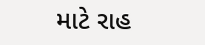માટે રાહ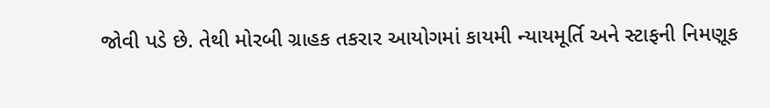જોવી પડે છે. તેથી મોરબી ગ્રાહક તકરાર આયોગમાં કાયમી ન્યાયમૂર્તિ અને સ્ટાફની નિમણૂક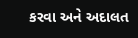કરવા અને અદાલત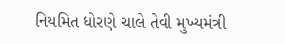નિયમિત ધોરણે ચાલે તેવી મુખ્યમંત્રી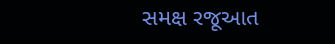સમક્ષ રજૂઆત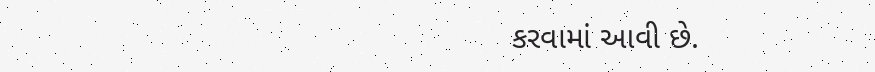કરવામાં આવી છે.